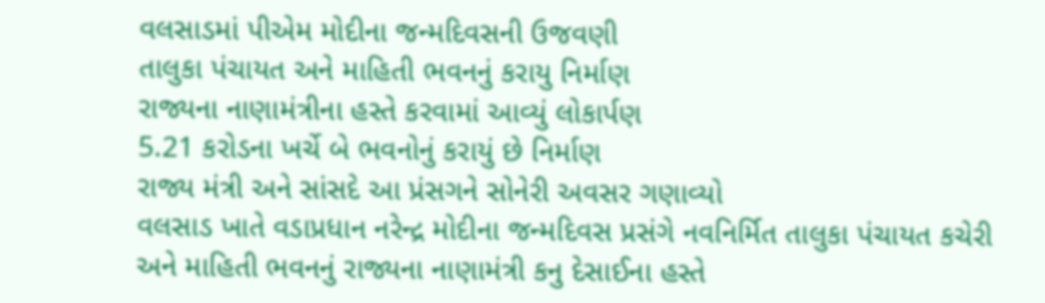વલસાડમાં પીએમ મોદીના જન્મદિવસની ઉજવણી
તાલુકા પંચાયત અને માહિતી ભવનનું કરાયુ નિર્માણ
રાજ્યના નાણામંત્રીના હસ્તે કરવામાં આવ્યું લોકાર્પણ
5.21 કરોડના ખર્ચે બે ભવનોનું કરાયું છે નિર્માણ
રાજ્ય મંત્રી અને સાંસદે આ પ્રંસગને સોનેરી અવસર ગણાવ્યો
વલસાડ ખાતે વડાપ્રધાન નરેન્દ્ર મોદીના જન્મદિવસ પ્રસંગે નવનિર્મિત તાલુકા પંચાયત કચેરી અને માહિતી ભવનનું રાજ્યના નાણામંત્રી કનુ દેસાઈના હસ્તે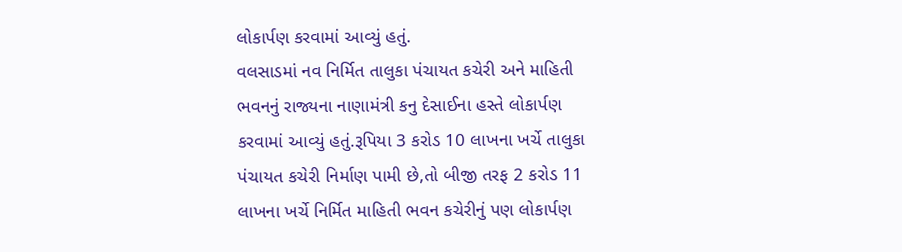લોકાર્પણ કરવામાં આવ્યું હતું.
વલસાડમાં નવ નિર્મિત તાલુકા પંચાયત કચેરી અને માહિતી ભવનનું રાજ્યના નાણામંત્રી કનુ દેસાઈના હસ્તે લોકાર્પણ કરવામાં આવ્યું હતું.રૂપિયા 3 કરોડ 10 લાખના ખર્ચે તાલુકા પંચાયત કચેરી નિર્માણ પામી છે,તો બીજી તરફ 2 કરોડ 11 લાખના ખર્ચે નિર્મિત માહિતી ભવન કચેરીનું પણ લોકાર્પણ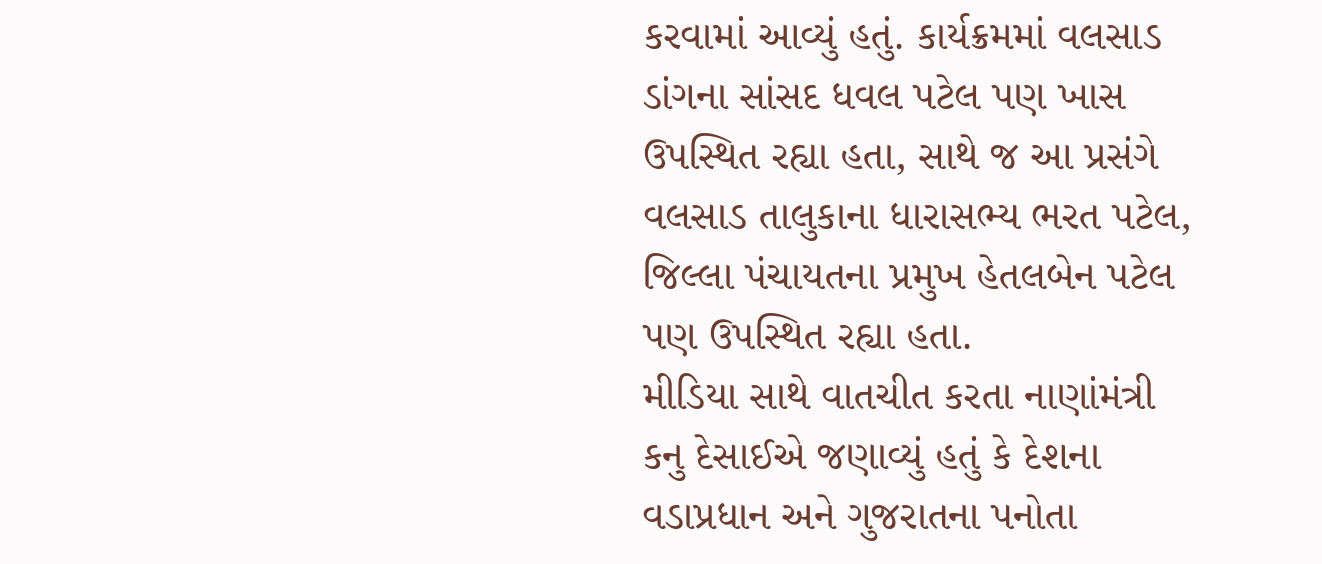કરવામાં આવ્યું હતું. કાર્યક્રમમાં વલસાડ ડાંગના સાંસદ ધવલ પટેલ પણ ખાસ ઉપસ્થિત રહ્યા હતા, સાથે જ આ પ્રસંગે વલસાડ તાલુકાના ધારાસભ્ય ભરત પટેલ, જિલ્લા પંચાયતના પ્રમુખ હેતલબેન પટેલ પણ ઉપસ્થિત રહ્યા હતા.
મીડિયા સાથે વાતચીત કરતા નાણાંમંત્રી કનુ દેસાઈએ જણાવ્યું હતું કે દેશના વડાપ્રધાન અને ગુજરાતના પનોતા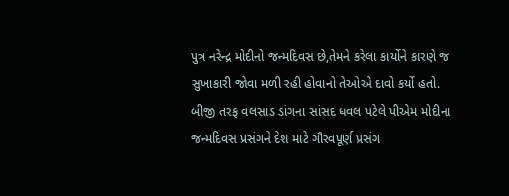પુત્ર નરેન્દ્ર મોદીનો જન્મદિવસ છે,તેમને કરેલા કાર્યોને કારણે જ સુખાકારી જોવા મળી રહી હોવાનો તેઓએ દાવો કર્યો હતો.
બીજી તરફ વલસાડ ડાંગના સાંસદ ધવલ પટેલે પીએમ મોદીના જન્મદિવસ પ્રસંગને દેશ માટે ગૌરવપૂર્ણ પ્રસંગ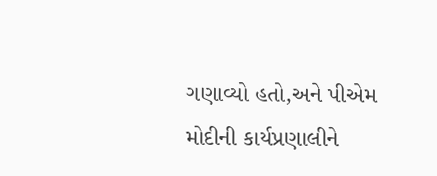ગણાવ્યો હતો,અને પીએમ મોદીની કાર્યપ્રણાલીને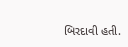બિરદાવી હતી.